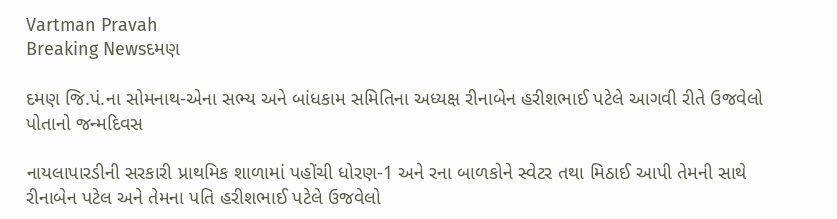Vartman Pravah
Breaking Newsદમણ

દમણ જિ.પં.ના સોમનાથ-એના સભ્‍ય અને બાંધકામ સમિતિના અધ્‍યક્ષ રીનાબેન હરીશભાઈ પટેલે આગવી રીતે ઉજવેલો પોતાનો જન્‍મદિવસ

નાયલાપારડીની સરકારી પ્રાથમિક શાળામાં પહોંચી ધોરણ-1 અને રના બાળકોને સ્‍વેટર તથા મિઠાઈ આપી તેમની સાથે રીનાબેન પટેલ અને તેમના પતિ હરીશભાઈ પટેલે ઉજવેલો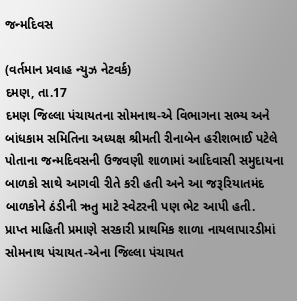જન્‍મદિવસ

(વર્તમાન પ્રવાહ ન્‍યુઝ નેટવર્ક)
દમણ, તા.17
દમણ જિલ્લા પંચાયતના સોમનાથ-એ વિભાગના સભ્‍ય અને બાંધકામ સમિતિના અધ્‍યક્ષ શ્રીમતી રીનાબેન હરીશભાઈ પટેલે પોતાના જન્‍મદિવસની ઉજવણી શાળામાં આદિવાસી સમુદાયના બાળકો સાથે આગવી રીતે કરી હતી અને આ જરૂરિયાતમંદ બાળકોને ઠંડીની ઋતુ માટે સ્‍વેટરની પણ ભેટ આપી હતી.
પ્રાપ્ત માહિતી પ્રમાણે સરકારી પ્રાથમિક શાળા નાયલાપારડીમાં સોમનાથ પંચાયત-એના જિલ્લા પંચાયત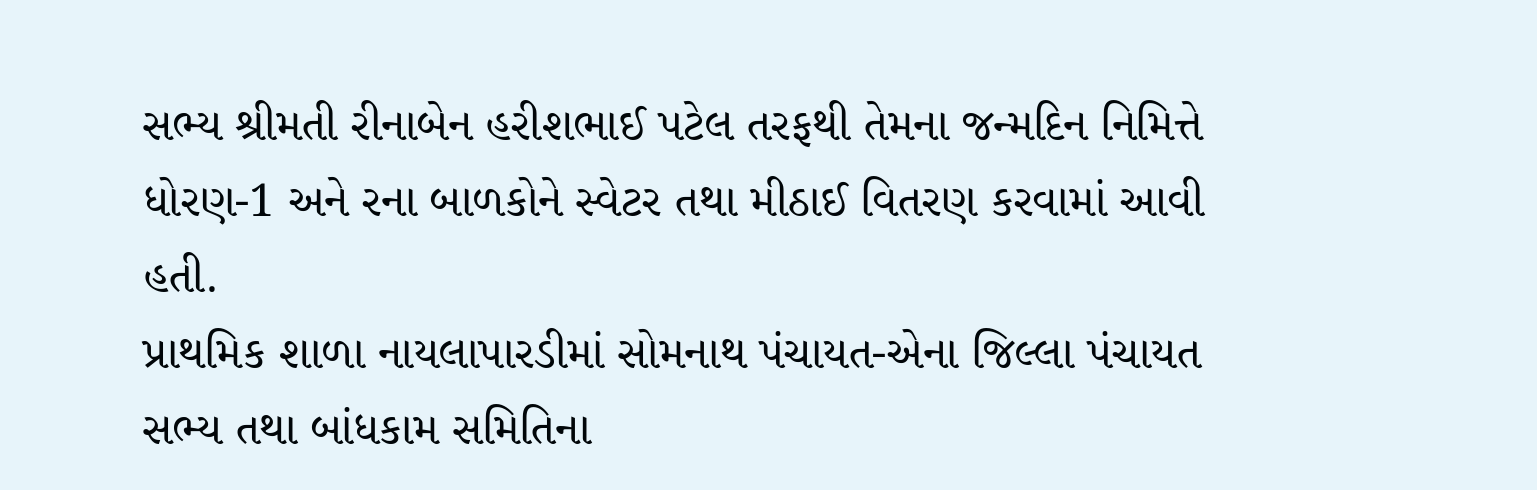સભ્‍ય શ્રીમતી રીનાબેન હરીશભાઈ પટેલ તરફથી તેમના જન્‍મદિન નિમિત્તે ધોરણ-1 અને રના બાળકોને સ્‍વેટર તથા મીઠાઈ વિતરણ કરવામાં આવી હતી.
પ્રાથમિક શાળા નાયલાપારડીમાં સોમનાથ પંચાયત-એના જિલ્લા પંચાયત સભ્‍ય તથા બાંધકામ સમિતિના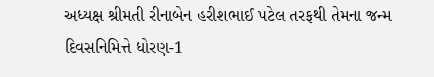અધ્‍યક્ષ શ્રીમતી રીનાબેન હરીશભાઈ પટેલ તરફથી તેમના જન્‍મ દિવસનિમિત્તે ધોરણ-1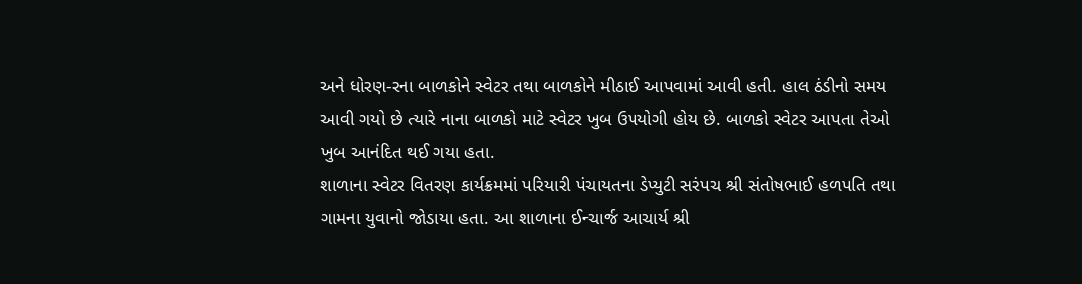અને ધોરણ-રના બાળકોને સ્‍વેટર તથા બાળકોને મીઠાઈ આપવામાં આવી હતી. હાલ ઠંડીનો સમય આવી ગયો છે ત્‍યારે નાના બાળકો માટે સ્‍વેટર ખુબ ઉપયોગી હોય છે. બાળકો સ્‍વેટર આપતા તેઓ ખુબ આનંદિત થઈ ગયા હતા.
શાળાના સ્‍વેટર વિતરણ કાર્યક્રમમાં પરિયારી પંચાયતના ડેપ્‍યુટી સરંપચ શ્રી સંતોષભાઈ હળપતિ તથા ગામના યુવાનો જોડાયા હતા. આ શાળાના ઈન્‍ચાર્જ આચાર્ય શ્રી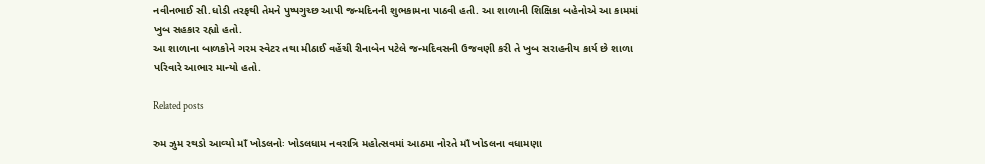નવીનભાઈ સી.ધોડી તરફથી તેમને પુષ્‍પગુચ્‍છ આપી જન્‍મદિનની શુભકામના પાઠવી હતી. આ શાળાની શિક્ષિકા બહેનોએ આ કામમાં ખુબ સહકાર રહ્યો હતો.
આ શાળાના બાળકોને ગરમ સ્‍વેટર તથા મીઠાઈ વહેંચી રીનાબેન પટેલે જન્‍મદિવસની ઉજવણી કરી તે ખુબ સરાહનીય કાર્ય છે શાળા પરિવારે આભાર માન્‍યો હતો.

Related posts

રુમ ઝુમ રથડો આવ્‍યો માઁ ખોડલનોઃ ખોડલધામ નવરાત્રિ મહોત્‍સવમાં આઠમા નોરતે માઁ ખોડલના વધામણા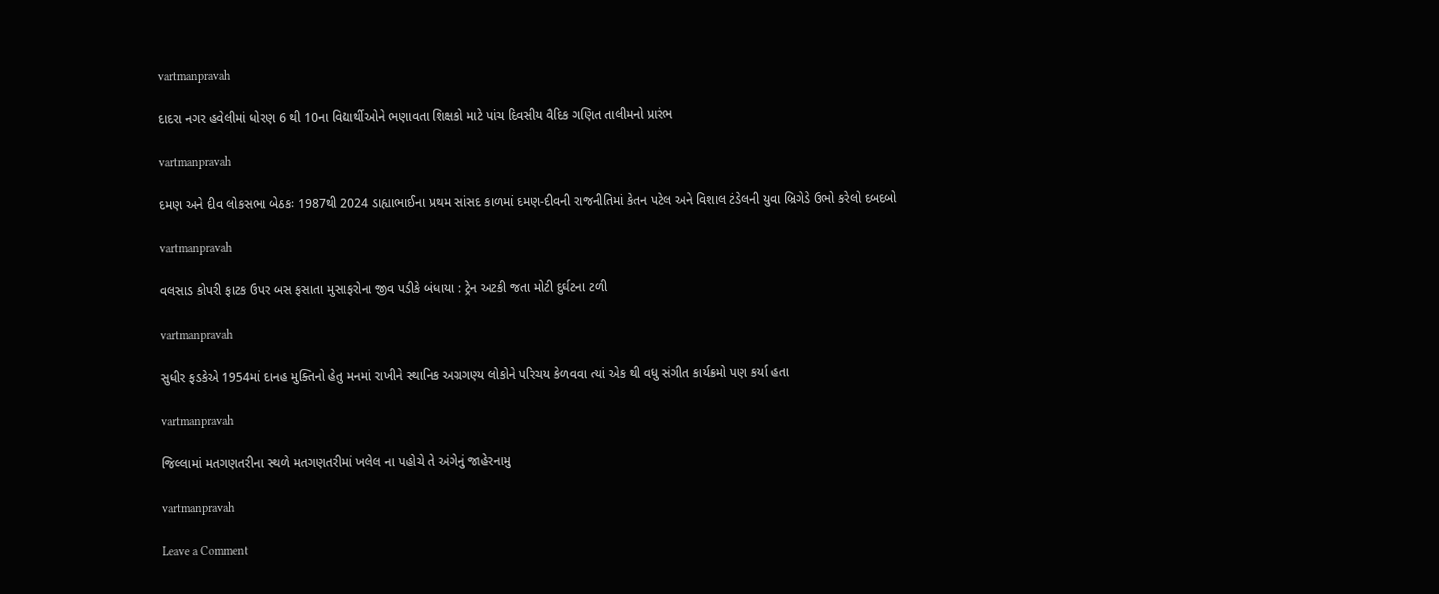vartmanpravah

દાદરા નગર હવેલીમાં ધોરણ 6 થી 10ના વિદ્યાર્થીઓને ભણાવતા શિક્ષકો માટે પાંચ દિવસીય વૈદિક ગણિત તાલીમનો પ્રારંભ

vartmanpravah

દમણ અને દીવ લોકસભા બેઠકઃ 1987થી 2024 ડાહ્યાભાઈના પ્રથમ સાંસદ કાળમાં દમણ-દીવની રાજનીતિમાં કેતન પટેલ અને વિશાલ ટંડેલની યુવા બ્રિગેડે ઉભો કરેલો દબદબો

vartmanpravah

વલસાડ કોપરી ફાટક ઉપર બસ ફસાતા મુસાફરોના જીવ પડીકે બંધાયા : ટ્રેન અટકી જતા મોટી દુર્ઘટના ટળી

vartmanpravah

સુધીર ફડકેએ 1954માં દાનહ મુક્‍તિનો હેતુ મનમાં રાખીને સ્‍થાનિક અગ્રગણ્‍ય લોકોને પરિચય કેળવવા ત્‍યાં એક થી વધુ સંગીત કાર્યક્રમો પણ કર્યા હતા

vartmanpravah

જિલ્લામાં મતગણતરીના સ્‍થળે મતગણતરીમાં ખલેલ ના પહોચે તે અંગેનું જાહેરનામુ

vartmanpravah

Leave a Comment